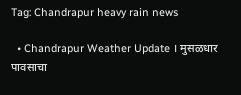Tag: Chandrapur heavy rain news

  • Chandrapur Weather Update । मुसळधार पावसाचा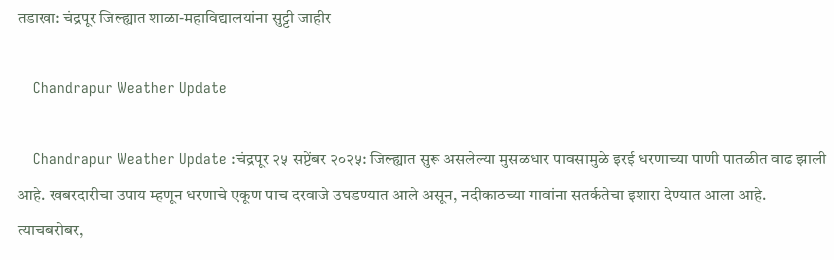तडाखा: चंद्रपूर जिल्ह्यात शाळा-महाविद्यालयांना सुट्टी जाहीर

    Chandrapur Weather Update

    Chandrapur Weather Update :चंद्रपूर २५ सप्टेंबर २०२५: जिल्ह्यात सुरू असलेल्या मुसळधार पावसामुळे इरई धरणाच्या पाणी पातळीत वाढ झाली आहे. खबरदारीचा उपाय म्हणून धरणाचे एकूण पाच दरवाजे उघडण्यात आले असून, नदीकाठच्या गावांना सतर्कतेचा इशारा देण्यात आला आहे. त्याचबरोबर,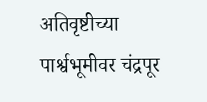अतिवृष्टीच्या पार्श्वभूमीवर चंद्रपूर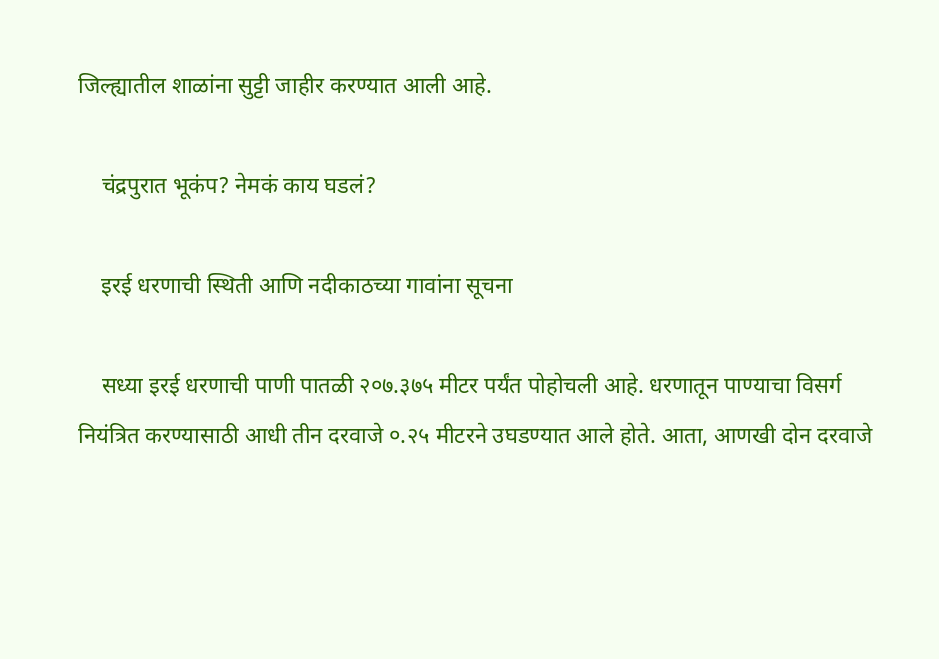जिल्ह्यातील शाळांना सुट्टी जाहीर करण्यात आली आहे.

    चंद्रपुरात भूकंप? नेमकं काय घडलं?

    इरई धरणाची स्थिती आणि नदीकाठच्या गावांना सूचना

    सध्या इरई धरणाची पाणी पातळी २०७.३७५ मीटर पर्यंत पोहोचली आहे. धरणातून पाण्याचा विसर्ग नियंत्रित करण्यासाठी आधी तीन दरवाजे ०.२५ मीटरने उघडण्यात आले होते. आता, आणखी दोन दरवाजे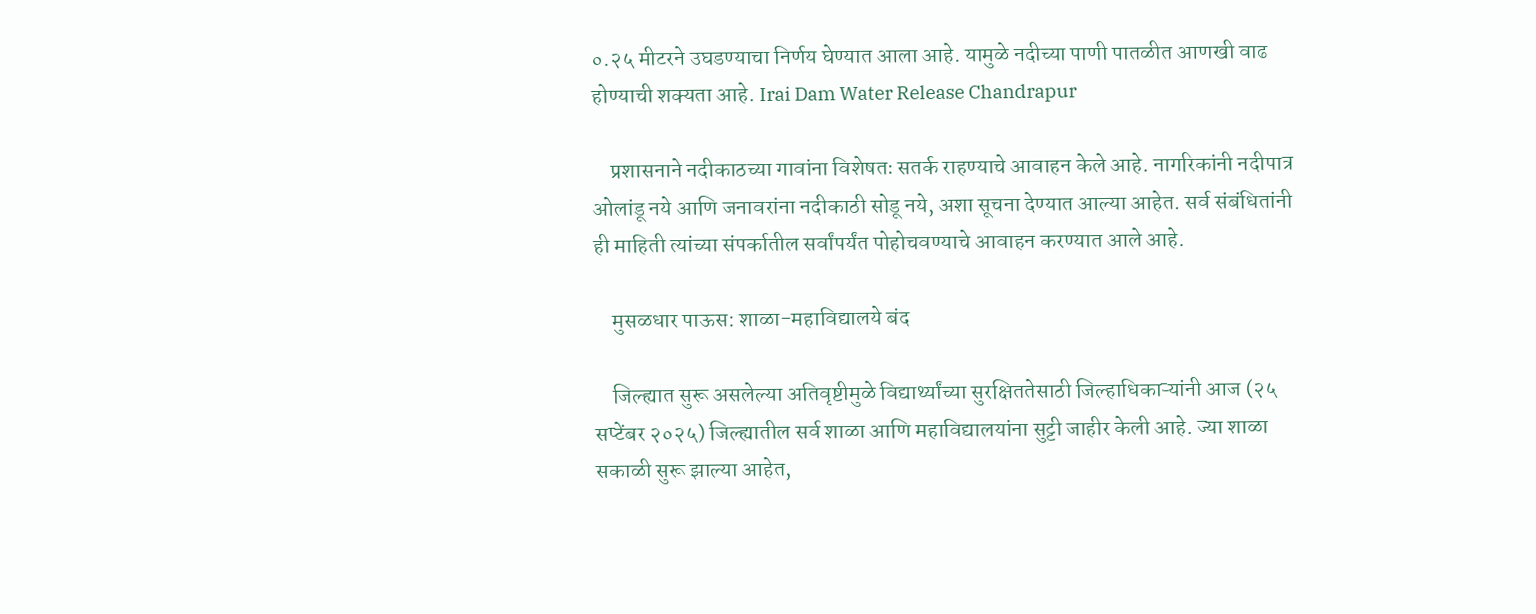०.२५ मीटरने उघडण्याचा निर्णय घेण्यात आला आहे. यामुळे नदीच्या पाणी पातळीत आणखी वाढ होण्याची शक्यता आहे. Irai Dam Water Release Chandrapur

    प्रशासनाने नदीकाठच्या गावांना विशेषतः सतर्क राहण्याचे आवाहन केले आहे. नागरिकांनी नदीपात्र ओलांडू नये आणि जनावरांना नदीकाठी सोडू नये, अशा सूचना देण्यात आल्या आहेत. सर्व संबंधितांनी ही माहिती त्यांच्या संपर्कातील सर्वांपर्यंत पोहोचवण्याचे आवाहन करण्यात आले आहे.

    मुसळधार पाऊस: शाळा-महाविद्यालये बंद

    जिल्ह्यात सुरू असलेल्या अतिवृष्टीमुळे विद्यार्थ्यांच्या सुरक्षिततेसाठी जिल्हाधिकाऱ्यांनी आज (२५ सप्टेंबर २०२५) जिल्ह्यातील सर्व शाळा आणि महाविद्यालयांना सुट्टी जाहीर केली आहे. ज्या शाळा सकाळी सुरू झाल्या आहेत,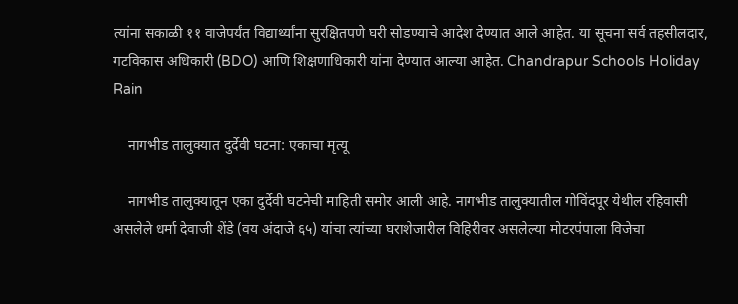त्यांना सकाळी ११ वाजेपर्यंत विद्यार्थ्यांना सुरक्षितपणे घरी सोडण्याचे आदेश देण्यात आले आहेत. या सूचना सर्व तहसीलदार, गटविकास अधिकारी (BDO) आणि शिक्षणाधिकारी यांना देण्यात आल्या आहेत. Chandrapur Schools Holiday Rain

    नागभीड तालुक्यात दुर्देवी घटना: एकाचा मृत्यू

    नागभीड तालुक्यातून एका दुर्देवी घटनेची माहिती समोर आली आहे. नागभीड तालुक्यातील गोविंदपूर येथील रहिवासी असलेले धर्मा देवाजी शेंडे (वय अंदाजे ६५) यांचा त्यांच्या घराशेजारील विहिरीवर असलेल्या मोटरपंपाला विजेचा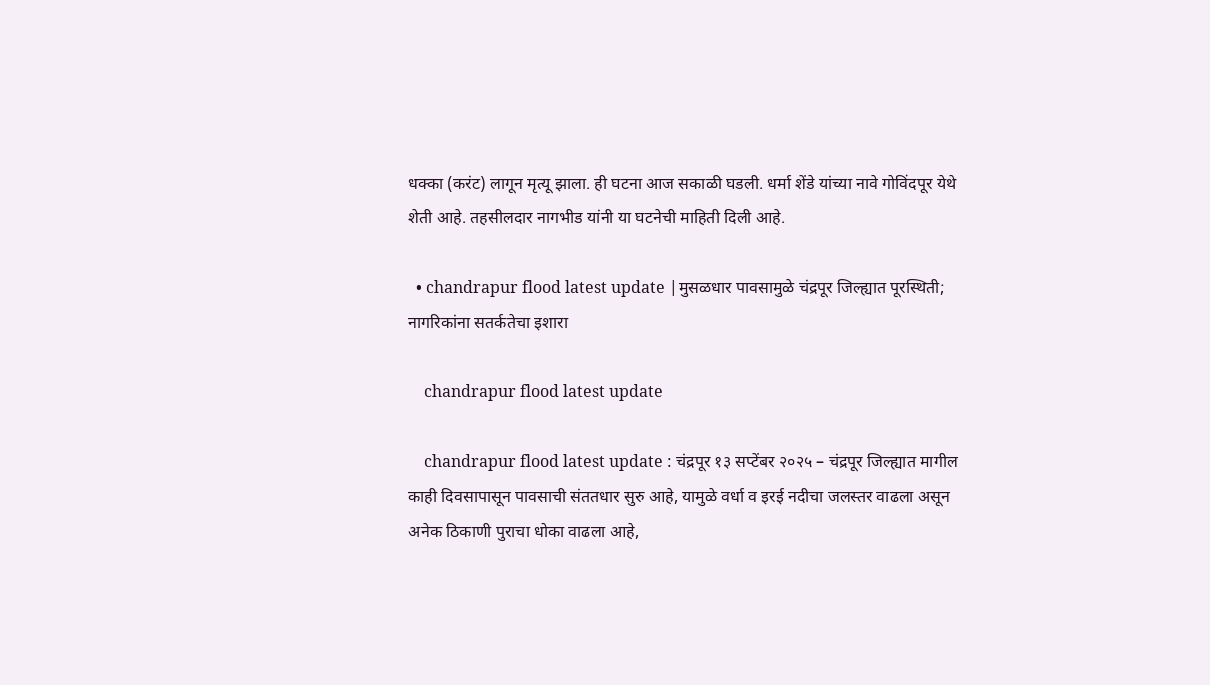धक्का (करंट) लागून मृत्यू झाला. ही घटना आज सकाळी घडली. धर्मा शेंडे यांच्या नावे गोविंदपूर येथे शेती आहे. तहसीलदार नागभीड यांनी या घटनेची माहिती दिली आहे.

  • chandrapur flood latest update |मुसळधार पावसामुळे चंद्रपूर जिल्ह्यात पूरस्थिती; नागरिकांना सतर्कतेचा इशारा

    chandrapur flood latest update

    chandrapur flood latest update : चंद्रपूर १३ सप्टेंबर २०२५ – चंद्रपूर जिल्ह्यात मागील काही दिवसापासून पावसाची संततधार सुरु आहे, यामुळे वर्धा व इरई नदीचा जलस्तर वाढला असून अनेक ठिकाणी पुराचा धोका वाढला आहे,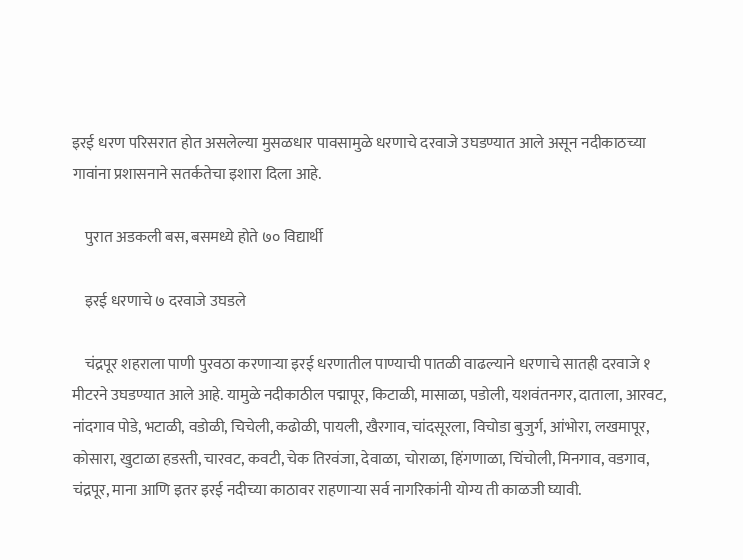इरई धरण परिसरात होत असलेल्या मुसळधार पावसामुळे धरणाचे दरवाजे उघडण्यात आले असून नदीकाठच्या गावांना प्रशासनाने सतर्कतेचा इशारा दिला आहे.

    पुरात अडकली बस, बसमध्ये होते ७० विद्यार्थी

    इरई धरणाचे ७ दरवाजे उघडले

    चंद्रपूर शहराला पाणी पुरवठा करणाऱ्या इरई धरणातील पाण्याची पातळी वाढल्याने धरणाचे सातही दरवाजे १ मीटरने उघडण्यात आले आहे. यामुळे नदीकाठील पद्मापूर, किटाळी, मासाळा, पडोली, यशवंतनगर, दाताला, आरवट, नांदगाव पोडे, भटाळी, वडोळी, चिचेली, कढोळी, पायली, खैरगाव, चांदसूरला, विचोडा बुजुर्ग, आंभोरा, लखमापूर, कोसारा, खुटाळा हडस्ती, चारवट, कवटी, चेक तिरवंजा, देवाळा, चोराळा, हिंगणाळा, चिंचोली, मिनगाव, वडगाव, चंद्रपूर, माना आणि इतर इरई नदीच्या काठावर राहणाऱ्या सर्व नागरिकांनी योग्य ती काळजी घ्यावी.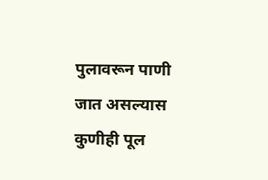पुलावरून पाणी जात असल्यास कुणीही पूल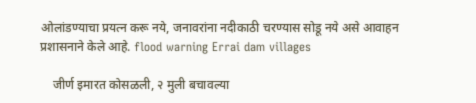ओलांडण्याचा प्रयत्न करू नये, जनावरांना नदीकाठी चरण्यास सोडू नये असे आवाहन प्रशासनाने केले आहे. flood warning Errai dam villages

    जीर्ण इमारत कोसळली, २ मुली बचावल्या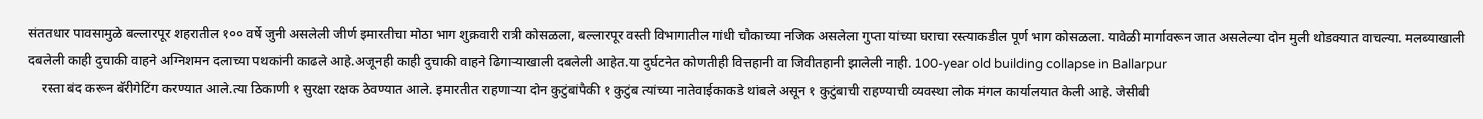संततधार पावसामुळे बल्लारपूर शहरातील १०० वर्षे जुनी असलेली जीर्ण इमारतीचा मोठा भाग शुक्रवारी रात्री कोसळला, बल्लारपूर वस्ती विभागातील गांधी चौकाच्या नजिक असलेला गुप्ता यांच्या घराचा रस्त्याकडील पूर्ण भाग कोसळला. यावेळी मार्गावरून जात असलेल्या दोन मुली थोडक्यात वाचल्या. मलब्याखाली दबलेली काही दुचाकी वाहने अग्निशमन दलाच्या पथकांनी काढले आहे.अजूनही काही दुचाकी वाहने ढिगाऱ्याखाली दबलेली आहेत.या दुर्घटनेत कोणतीही वित्तहानी वा जिवीतहानी झालेली नाही. 100-year old building collapse in Ballarpur
    रस्ता बंद करून बॅरीगेटिंग करण्यात आले.त्या ठिकाणी १ सुरक्षा रक्षक ठेवण्यात आले. इमारतीत राहणाऱ्या दोन कुटुंबांपैकी १ कुटुंब त्यांच्या नातेवाईकाकडे थांबले असून १ कुटुंबाची राहण्याची व्यवस्था लोक मंगल कार्यालयात केली आहे. जेसीबी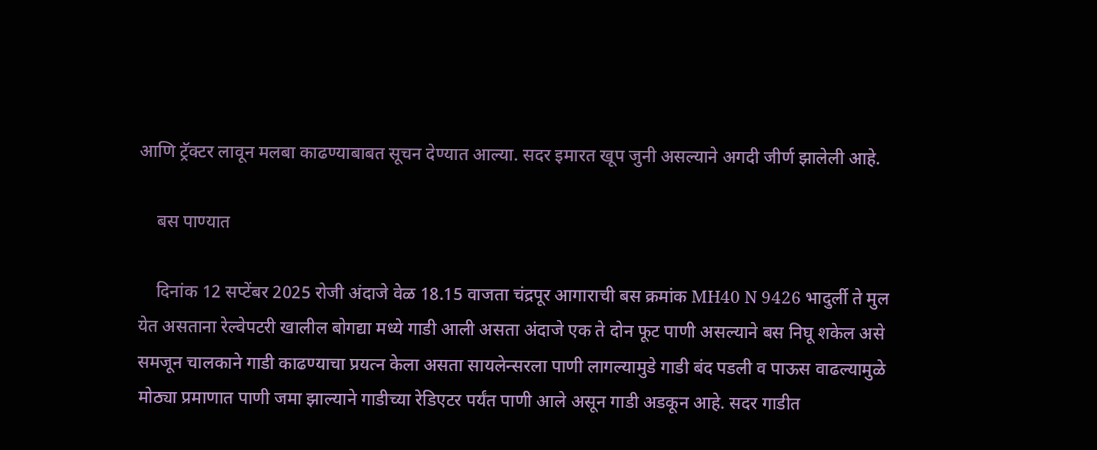आणि ट्रॅक्टर लावून मलबा काढण्याबाबत सूचन देण्यात आल्या. सदर इमारत खूप जुनी असल्याने अगदी जीर्ण झालेली आहे.

    बस पाण्यात

    दिनांक 12 सप्टेंबर 2025 रोजी अंदाजे वेळ 18.15 वाजता चंद्रपूर आगाराची बस क्रमांक MH40 N 9426 भादुर्ली ते मुल येत असताना रेल्वेपटरी खालील बोगद्या मध्ये गाडी आली असता अंदाजे एक ते दोन फूट पाणी असल्याने बस निघू शकेल असे समजून चालकाने गाडी काढण्याचा प्रयत्न केला असता सायलेन्सरला पाणी लागल्यामुडे गाडी बंद पडली व पाऊस वाढल्यामुळे मोठ्या प्रमाणात पाणी जमा झाल्याने गाडीच्या रेडिएटर पर्यंत पाणी आले असून गाडी अडकून आहे. सदर गाडीत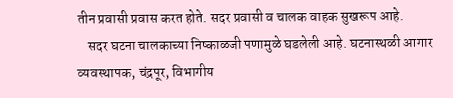तीन प्रवासी प्रवास करत होते. सदर प्रवासी व चालक वाहक सुखरूप आहे.
    सदर घटना चालकाच्या निष्काळजी पणामुळे घडलेली आहे. घटनास्थळी आगार व्यवस्थापक, चंद्रपूर, विभागीय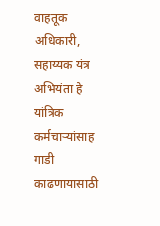वाहतूक अधिकारी, सहाय्यक यंत्र अभियंता हे यांत्रिक कर्मचाऱ्यांसाह गाडी काढणायासाठी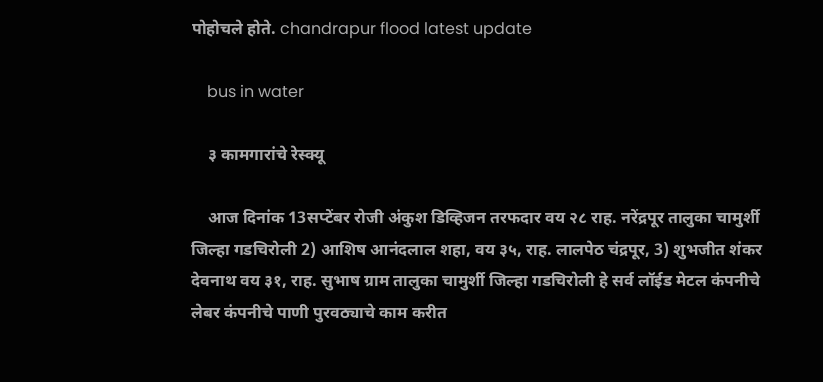पोहोचले होते. chandrapur flood latest update

    bus in water

    ३ कामगारांचे रेस्क्यू

    आज दिनांक 13सप्टेंबर रोजी अंकुश डिव्हिजन तरफदार वय २८ राह. नरेंद्रपूर तालुका चामुर्शी जिल्हा गडचिरोली 2) आशिष आनंदलाल शहा, वय ३५, राह. लालपेठ चंद्रपूर, 3) शुभजीत शंकर देवनाथ वय ३१, राह. सुभाष ग्राम तालुका चामुर्शी जिल्हा गडचिरोली हे सर्व लॉईड मेटल कंपनीचे लेबर कंपनीचे पाणी पुरवठ्याचे काम करीत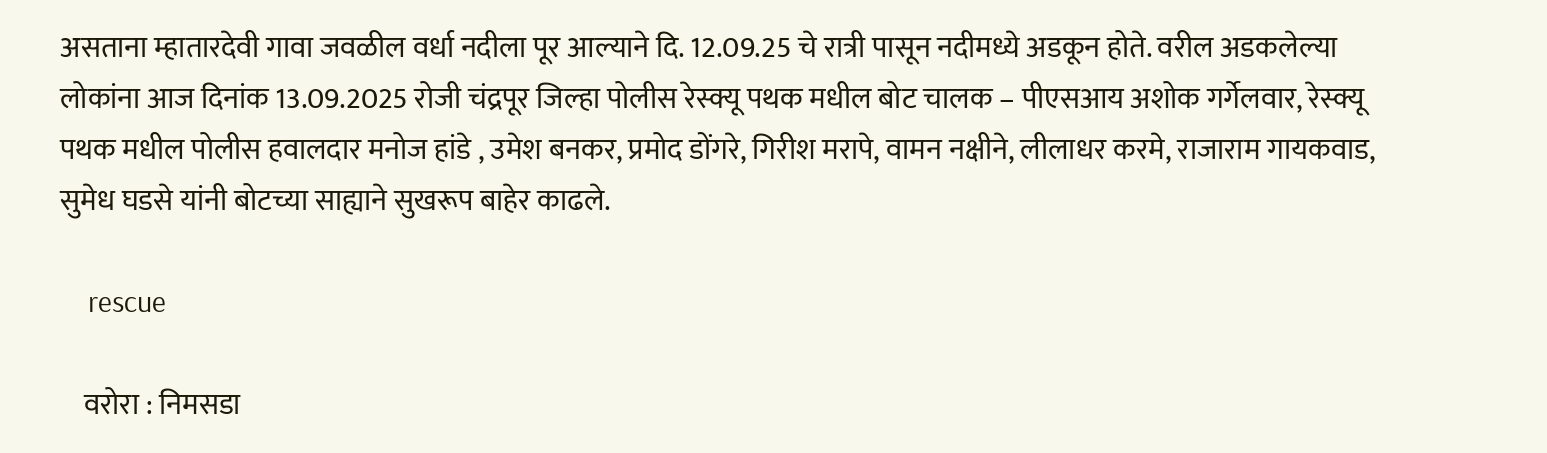असताना म्हातारदेवी गावा जवळील वर्धा नदीला पूर आल्याने दि. 12.09.25 चे रात्री पासून नदीमध्ये अडकून होते. वरील अडकलेल्या लोकांना आज दिनांक 13.09.2025 रोजी चंद्रपूर जिल्हा पोलीस रेस्क्यू पथक मधील बोट चालक – पीएसआय अशोक गर्गेलवार, रेस्क्यू पथक मधील पोलीस हवालदार मनोज हांडे , उमेश बनकर, प्रमोद डोंगरे, गिरीश मरापे, वामन नक्षीने, लीलाधर करमे, राजाराम गायकवाड, सुमेध घडसे यांनी बोटच्या साह्याने सुखरूप बाहेर काढले.

    rescue

    वरोरा : निमसडा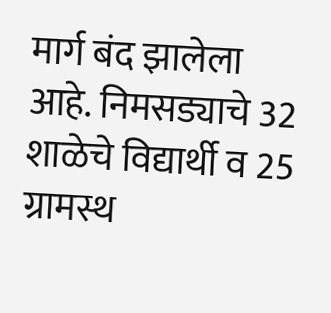मार्ग बंद झालेला आहे. निमसड्याचे 32 शाळेचे विद्यार्थी व 25 ग्रामस्थ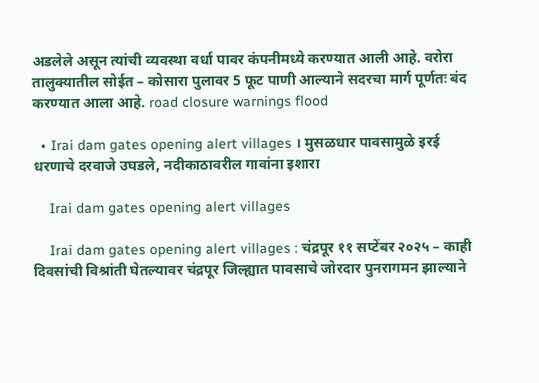अडलेले असून त्यांची व्यवस्था वर्धा पावर कंपनीमध्ये करण्यात आली आहे. वरोरा तालुक्यातील सोईत – कोसारा पुलावर 5 फूट पाणी आल्याने सदरचा मार्ग पूर्णतः बंद करण्यात आला आहे. road closure warnings flood

  • Irai dam gates opening alert villages । मुसळधार पावसामुळे इरई धरणाचे दरवाजे उघडले, नदीकाठावरील गावांना इशारा

    Irai dam gates opening alert villages

    Irai dam gates opening alert villages : चंद्रपूर ११ सप्टेंबर २०२५ – काही दिवसांची विश्रांती घेतल्यावर चंद्रपूर जिल्ह्यात पावसाचे जोरदार पुनरागमन झाल्याने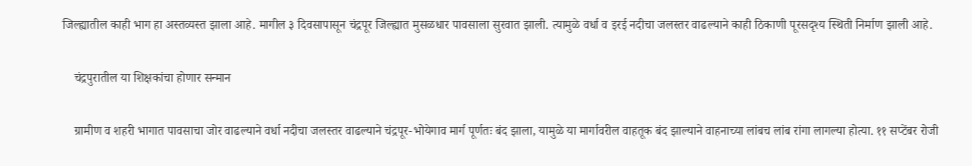जिल्ह्यातील काही भाग हा अस्तव्यस्त झाला आहे. मागील ३ दिवसापासून चंद्रपूर जिल्ह्यात मुसळधार पावसाला सुरवात झाली. त्यामुळे वर्धा व इरई नदीचा जलस्तर वाढल्याने काही ठिकाणी पूरसदृश्य स्थिती निर्माण झाली आहे.

    चंद्रपुरातील या शिक्षकांचा होणार सन्मान

    ग्रामीण व शहरी भागात पावसाचा जोर वाढल्याने वर्धा नदीचा जलस्तर वाढल्याने चंद्रपूर-भोयेगाव मार्ग पूर्णतः बंद झाला, यामुळे या मार्गावरील वाहतूक बंद झाल्याने वाहनाच्या लांबच लांब रांगा लागल्या होत्या. ११ सप्टेंबर रोजी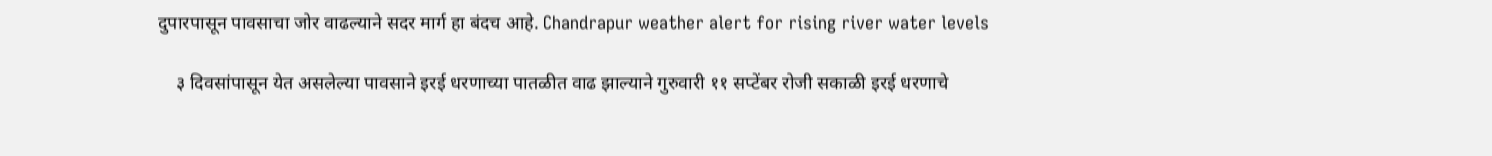दुपारपासून पावसाचा जोर वाढल्याने सदर मार्ग हा बंदच आहे. Chandrapur weather alert for rising river water levels

    ३ दिवसांपासून येत असलेल्या पावसाने इरई धरणाच्या पातळीत वाढ झाल्याने गुरुवारी ११ सप्टेंबर रोजी सकाळी इरई धरणाचे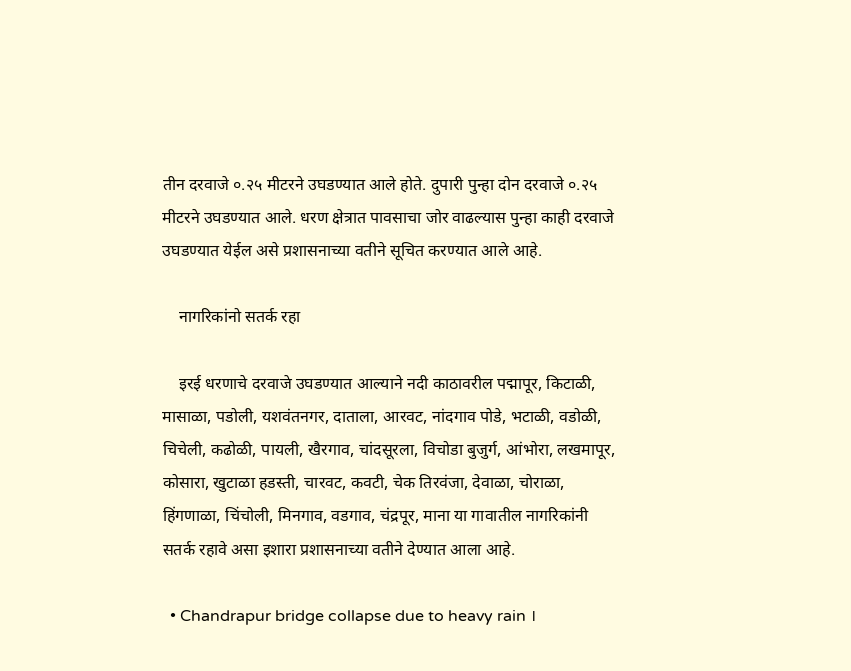तीन दरवाजे ०.२५ मीटरने उघडण्यात आले होते. दुपारी पुन्हा दोन दरवाजे ०.२५ मीटरने उघडण्यात आले. धरण क्षेत्रात पावसाचा जोर वाढल्यास पुन्हा काही दरवाजे उघडण्यात येईल असे प्रशासनाच्या वतीने सूचित करण्यात आले आहे.

    नागरिकांनो सतर्क रहा

    इरई धरणाचे दरवाजे उघडण्यात आल्याने नदी काठावरील पद्मापूर, किटाळी, मासाळा, पडोली, यशवंतनगर, दाताला, आरवट, नांदगाव पोडे, भटाळी, वडोळी, चिचेली, कढोळी, पायली, खैरगाव, चांदसूरला, विचोडा बुजुर्ग, आंभोरा, लखमापूर, कोसारा, खुटाळा हडस्ती, चारवट, कवटी, चेक तिरवंजा, देवाळा, चोराळा, हिंगणाळा, चिंचोली, मिनगाव, वडगाव, चंद्रपूर, माना या गावातील नागरिकांनी सतर्क रहावे असा इशारा प्रशासनाच्या वतीने देण्यात आला आहे.

  • Chandrapur bridge collapse due to heavy rain ।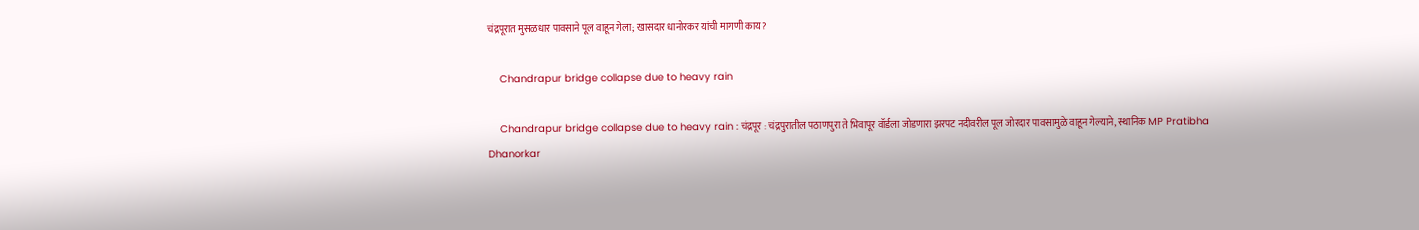चंद्रपूरात मुसळधार पावसाने पूल वाहून गेला; खासदार धानोरकर यांची मागणी काय?

    Chandrapur bridge collapse due to heavy rain

    Chandrapur bridge collapse due to heavy rain : चंद्रपूर : चंद्रपुरातील पठाणपुरा ते भिवापूर वॉर्डला जोडणारा झरपट नदीवरील पूल जोरदार पावसामुळे वाहून गेल्याने, स्थानिक MP Pratibha Dhanorkar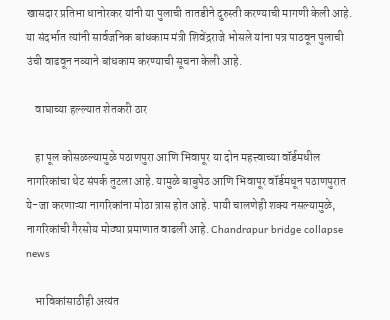खासदार प्रतिभा धानोरकर यांनी या पुलाची तातडीने दुरुस्ती करण्याची मागणी केली आहे. या संदर्भात त्यांनी सार्वजनिक बांधकाम मंत्री शिवेंद्रराजे भोसले यांना पत्र पाठवून पुलाची उंची वाढवून नव्याने बांधकाम करण्याची सूचना केली आहे.

    वाघाच्या हल्ल्यात शेतकरी ठार

    हा पूल कोसळल्यामुळे पठाणपुरा आणि भिवापूर या दोन महत्त्वाच्या वॉर्डमधील नागरिकांचा थेट संपर्क तुटला आहे. यामुळे बाबुपेठ आणि भिवापूर वॉर्डमधून पठाणपुरात ये-जा करणाऱ्या नागरिकांना मोठा त्रास होत आहे. पायी चालणेही शक्य नसल्यामुळे, नागरिकांची गैरसोय मोठ्या प्रमाणात वाढली आहे. Chandrapur bridge collapse news

    भाविकांसाठीही अत्यंत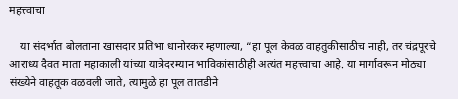महत्त्वाचा

    या संदर्भात बोलताना खासदार प्रतिभा धानोरकर म्हणाल्या, “हा पूल केवळ वाहतुकीसाठीच नाही, तर चंद्रपूरचे आराध्य दैवत माता महाकाली यांच्या यात्रेदरम्यान भाविकांसाठीही अत्यंत महत्त्वाचा आहे. या मार्गावरून मोठ्या संख्येने वाहतूक वळवली जाते, त्यामुळे हा पूल तातडीने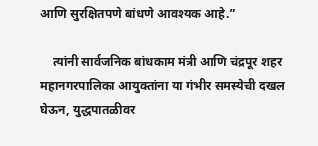आणि सुरक्षितपणे बांधणे आवश्यक आहे.”

    त्यांनी सार्वजनिक बांधकाम मंत्री आणि चंद्रपूर शहर महानगरपालिका आयुक्तांना या गंभीर समस्येची दखल घेऊन, युद्धपातळीवर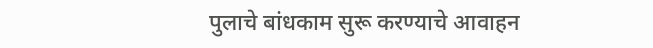पुलाचे बांधकाम सुरू करण्याचे आवाहन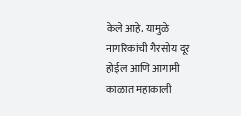केले आहे. यामुळे नागरिकांची गैरसोय दूर होईल आणि आगामी काळात महाकाली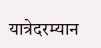यात्रेदरम्यान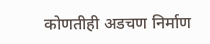कोणतीही अडचण निर्माण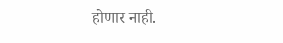होणार नाही.